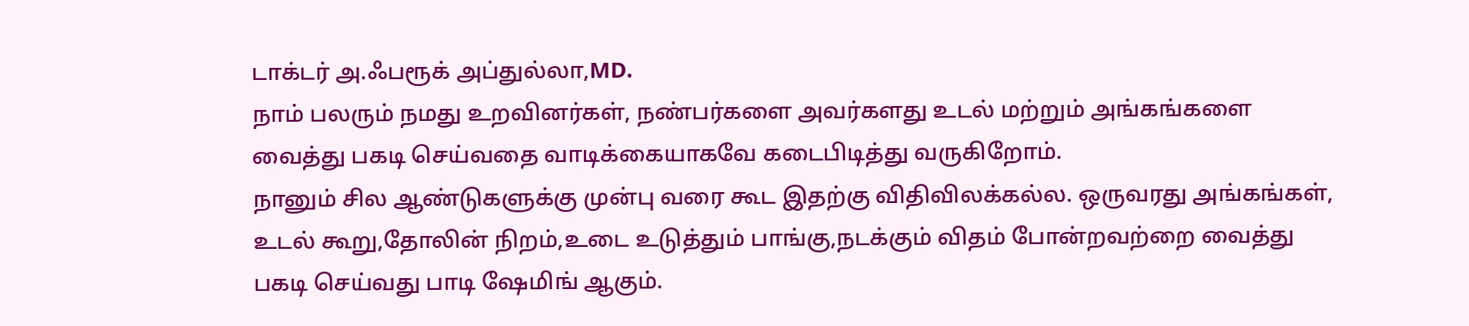டாக்டர் அ.ஃபரூக் அப்துல்லா,MD.
நாம் பலரும் நமது உறவினர்கள், நண்பர்களை அவர்களது உடல் மற்றும் அங்கங்களை வைத்து பகடி செய்வதை வாடிக்கையாகவே கடைபிடித்து வருகிறோம்.
நானும் சில ஆண்டுகளுக்கு முன்பு வரை கூட இதற்கு விதிவிலக்கல்ல. ஒருவரது அங்கங்கள், உடல் கூறு,தோலின் நிறம்,உடை உடுத்தும் பாங்கு,நடக்கும் விதம் போன்றவற்றை வைத்து பகடி செய்வது பாடி ஷேமிங் ஆகும்.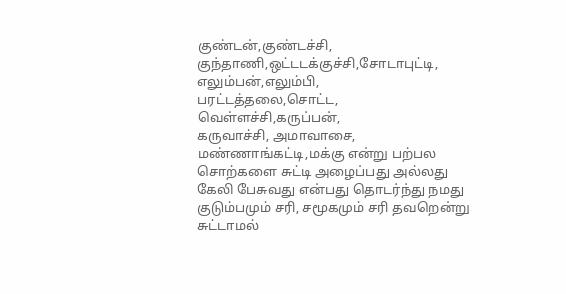குண்டன்,குண்டச்சி,
குந்தாணி,ஒட்டடக்குச்சி,சோடாபுட்டி,
எலும்பன்,எலும்பி,
பரட்டத்தலை,சொட்ட,
வெள்ளச்சி,கருப்பன்,
கருவாச்சி, அமாவாசை, மண்ணாங்கட்டி,மக்கு என்று பற்பல சொற்களை சுட்டி அழைப்பது அல்லது கேலி பேசுவது என்பது தொடர்ந்து நமது குடும்பமும் சரி, சமூகமும் சரி தவறென்று சுட்டாமல்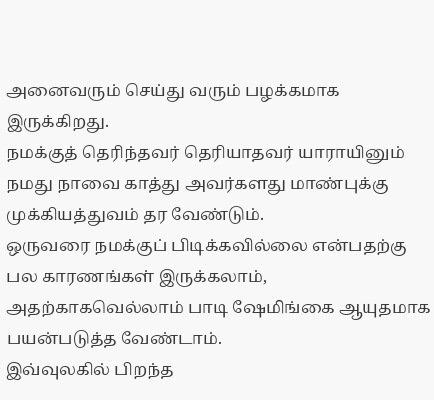அனைவரும் செய்து வரும் பழக்கமாக இருக்கிறது.
நமக்குத் தெரிந்தவர் தெரியாதவர் யாராயினும் நமது நாவை காத்து அவர்களது மாண்புக்கு முக்கியத்துவம் தர வேண்டும்.
ஒருவரை நமக்குப் பிடிக்கவில்லை என்பதற்கு பல காரணங்கள் இருக்கலாம், அதற்காகவெல்லாம் பாடி ஷேமிங்கை ஆயுதமாக பயன்படுத்த வேண்டாம்.
இவ்வுலகில் பிறந்த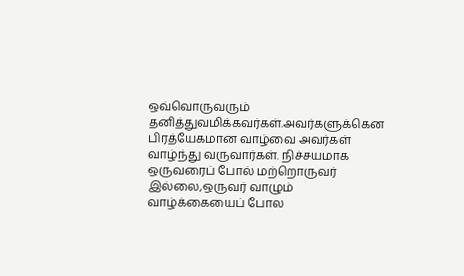ஒவ்வொருவரும் தனித்துவமிக்கவர்கள்.அவர்களுக்கென பிரத்யேகமான வாழ்வை அவர்கள் வாழ்ந்து வருவார்கள். நிச்சயமாக ஒருவரைப் போல் மற்றொருவர் இல்லை,ஒருவர் வாழும் வாழ்க்கையைப் போல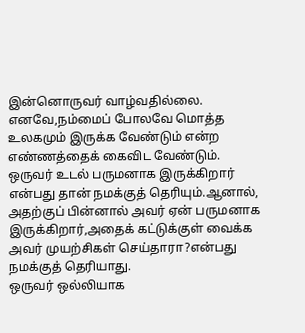இன்னொருவர் வாழ்வதில்லை. எனவே,நம்மைப் போலவே மொத்த உலகமும் இருக்க வேண்டும் என்ற எண்ணத்தைக் கைவிட வேண்டும்.
ஒருவர் உடல் பருமனாக இருக்கிறார் என்பது தான் நமக்குத் தெரியும்.ஆனால், அதற்குப் பின்னால் அவர் ஏன் பருமனாக இருக்கிறார்,அதைக் கட்டுக்குள் வைக்க அவர் முயற்சிகள் செய்தாரா?என்பது நமக்குத் தெரியாது.
ஒருவர் ஒல்லியாக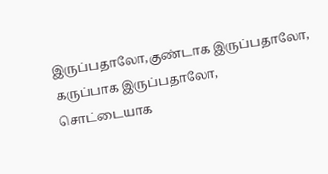இருப்பதாலோ,குண்டாக இருப்பதாலோ, கருப்பாக இருப்பதாலோ,
சொட்டையாக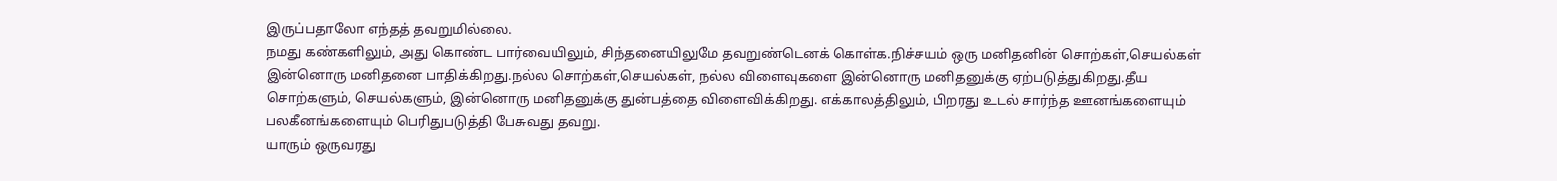இருப்பதாலோ எந்தத் தவறுமில்லை.
நமது கண்களிலும், அது கொண்ட பார்வையிலும், சிந்தனையிலுமே தவறுண்டெனக் கொள்க.நிச்சயம் ஒரு மனிதனின் சொற்கள்,செயல்கள் இன்னொரு மனிதனை பாதிக்கிறது.நல்ல சொற்கள்,செயல்கள், நல்ல விளைவுகளை இன்னொரு மனிதனுக்கு ஏற்படுத்துகிறது.தீய சொற்களும், செயல்களும், இன்னொரு மனிதனுக்கு துன்பத்தை விளைவிக்கிறது. எக்காலத்திலும், பிறரது உடல் சார்ந்த ஊனங்களையும் பலகீனங்களையும் பெரிதுபடுத்தி பேசுவது தவறு.
யாரும் ஒருவரது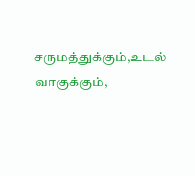சருமத்துக்கும்,உடல் வாகுக்கும்,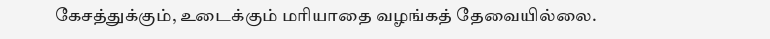கேசத்துக்கும், உடைக்கும் மரியாதை வழங்கத் தேவையில்லை.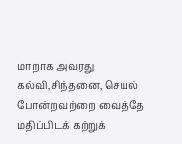மாறாக அவரது கல்வி,சிந்தனை, செயல் போன்றவற்றை வைத்தே மதிப்பிடக் கற்றுக்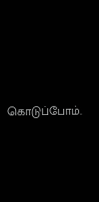கொடுப்போம்.